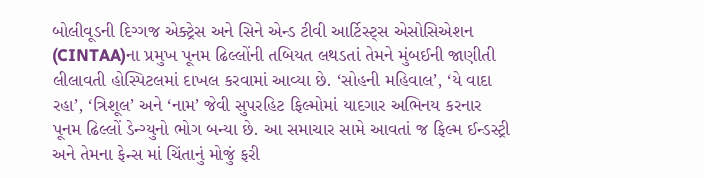બોલીવૂડની દિગ્ગજ એક્ટ્રેસ અને સિને એન્ડ ટીવી આર્ટિસ્ટ્સ એસોસિએશન (CINTAA)ના પ્રમુખ પૂનમ ઢિલ્લોંની તબિયત લથડતાં તેમને મુંબઈની જાણીતી લીલાવતી હોસ્પિટલમાં દાખલ કરવામાં આવ્યા છે. ‘સોહની મહિવાલ’, ‘યે વાદા રહા’, ‘ત્રિશૂલ’ અને ‘નામ’ જેવી સુપરહિટ ફિલ્મોમાં યાદગાર અભિનય કરનાર પૂનમ ઢિલ્લોં ડેન્ગ્યુનો ભોગ બન્યા છે. આ સમાચાર સામે આવતાં જ ફિલ્મ ઈન્ડસ્ટ્રી અને તેમના ફેન્સ માં ચિંતાનું મોજું ફરી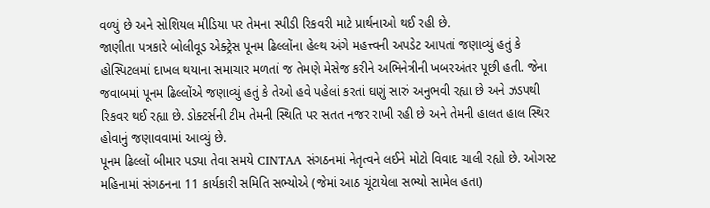વળ્યું છે અને સોશિયલ મીડિયા પર તેમના સ્પીડી રિકવરી માટે પ્રાર્થનાઓ થઈ રહી છે.
જાણીતા પત્રકારે બોલીવૂડ એક્ટ્રેસ પૂનમ ઢિલ્લોંના હેલ્થ અંગે મહત્ત્વની અપડેટ આપતાં જણાવ્યું હતું કે હોસ્પિટલમાં દાખલ થયાના સમાચાર મળતાં જ તેમણે મેસેજ કરીને અભિનેત્રીની ખબરઅંતર પૂછી હતી. જેના જવાબમાં પૂનમ ઢિલ્લોંએ જણાવ્યું હતું કે તેઓ હવે પહેલાં કરતાં ઘણું સારું અનુભવી રહ્યા છે અને ઝડપથી રિકવર થઈ રહ્યા છે. ડોક્ટર્સની ટીમ તેમની સ્થિતિ પર સતત નજર રાખી રહી છે અને તેમની હાલત હાલ સ્થિર હોવાનું જણાવવામાં આવ્યું છે.
પૂનમ ઢિલ્લોં બીમાર પડ્યા તેવા સમયે CINTAA સંગઠનમાં નેતૃત્વને લઈને મોટો વિવાદ ચાલી રહ્યો છે. ઓગસ્ટ મહિનામાં સંગઠનના 11 કાર્યકારી સમિતિ સભ્યોએ (જેમાં આઠ ચૂંટાયેલા સભ્યો સામેલ હતા)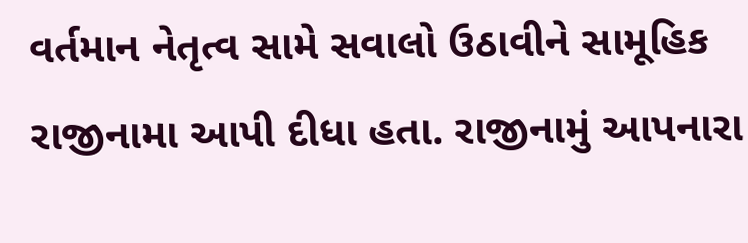વર્તમાન નેતૃત્વ સામે સવાલો ઉઠાવીને સામૂહિક રાજીનામા આપી દીધા હતા. રાજીનામું આપનારા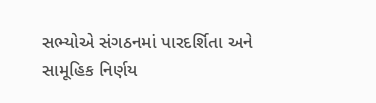સભ્યોએ સંગઠનમાં પારદર્શિતા અને સામૂહિક નિર્ણય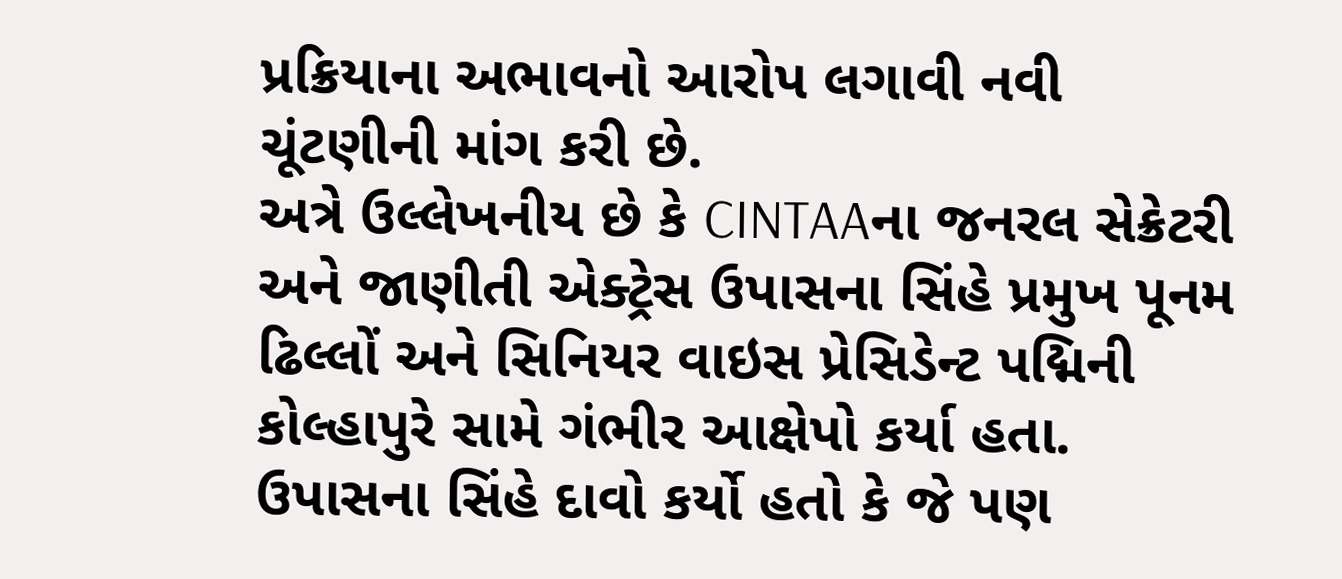પ્રક્રિયાના અભાવનો આરોપ લગાવી નવી ચૂંટણીની માંગ કરી છે.
અત્રે ઉલ્લેખનીય છે કે CINTAAના જનરલ સેક્રેટરી અને જાણીતી એક્ટ્રેસ ઉપાસના સિંહે પ્રમુખ પૂનમ ઢિલ્લોં અને સિનિયર વાઇસ પ્રેસિડેન્ટ પદ્મિની કોલ્હાપુરે સામે ગંભીર આક્ષેપો કર્યા હતા. ઉપાસના સિંહે દાવો કર્યો હતો કે જે પણ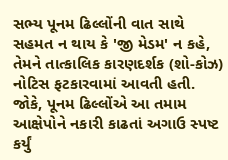સભ્ય પૂનમ ઢિલ્લોંની વાત સાથે સહમત ન થાય કે 'જી મેડમ' ન કહે, તેમને તાત્કાલિક કારણદર્શક (શો-કોઝ) નોટિસ ફટકારવામાં આવતી હતી. જોકે, પૂનમ ઢિલ્લોંએ આ તમામ આક્ષેપોને નકારી કાઢતાં અગાઉ સ્પષ્ટ કર્યું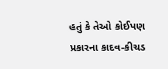હતું કે તેઓ કોઈપણ પ્રકારના કાદવ-કીચડ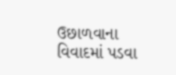ઉછાળવાના વિવાદમાં પડવા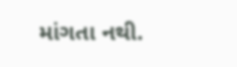માંગતા નથી.